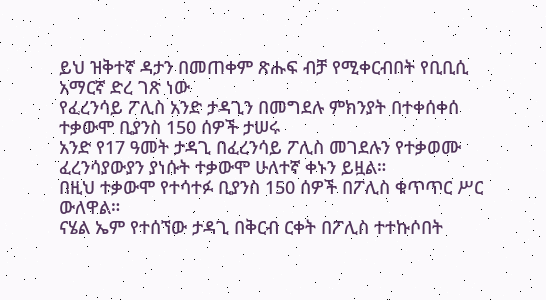ይህ ዝቅተኛ ዳታን በመጠቀም ጽሑፍ ብቻ የሚቀርብበት የቢቢሲ አማርኛ ድረ ገጽ ነው
የፈረንሳይ ፖሊስ አንድ ታዳጊን በመግደሉ ምክንያት በተቀሰቀሰ ተቃውሞ ቢያንስ 150 ሰዎች ታሠሩ
አንድ የ17 ዓመት ታዳጊ በፈረንሳይ ፖሊስ መገደሉን የተቃወሙ ፈረንሳያውያን ያነሱት ተቃውሞ ሁለተኛ ቀኑን ይዟል።
በዚህ ተቃውሞ የተሳተፉ ቢያንስ 150 ሰዎች በፖሊስ ቁጥጥር ሥር ውለዋል።
ናሄል ኤም የተሰኘው ታዳጊ በቅርብ ርቀት በፖሊስ ተተኩሶበት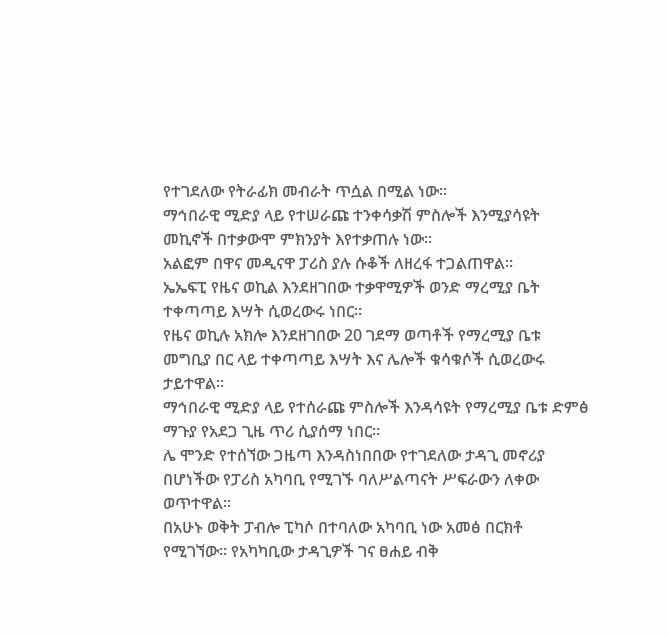የተገደለው የትራፊክ መብራት ጥሷል በሚል ነው።
ማኅበራዊ ሚድያ ላይ የተሠራጩ ተንቀሳቃሽ ምስሎች እንሚያሳዩት መኪኖች በተቃውሞ ምክንያት እየተቃጠሉ ነው።
አልፎም በዋና መዲናዋ ፓሪስ ያሉ ሱቆች ለዘረፋ ተጋልጠዋል።
ኤኤፍፒ የዜና ወኪል እንደዘገበው ተቃዋሚዎች ወንድ ማረሚያ ቤት ተቀጣጣይ እሣት ሲወረውሩ ነበር።
የዜና ወኪሉ አክሎ እንደዘገበው 20 ገደማ ወጣቶች የማረሚያ ቤቱ መግቢያ በር ላይ ተቀጣጣይ እሣት እና ሌሎች ቁሳቁሶች ሲወረውሩ ታይተዋል።
ማኅበራዊ ሚድያ ላይ የተሰራጩ ምስሎች እንዳሳዩት የማረሚያ ቤቱ ድምፅ ማጉያ የአደጋ ጊዜ ጥሪ ሲያሰማ ነበር።
ሌ ሞንድ የተሰኘው ጋዜጣ እንዳስነበበው የተገደለው ታዳጊ መኖሪያ በሆነችው የፓሪስ አካባቢ የሚገኙ ባለሥልጣናት ሥፍራውን ለቀው ወጥተዋል።
በአሁኑ ወቅት ፓብሎ ፒካሶ በተባለው አካባቢ ነው አመፅ በርክቶ የሚገኘው። የአካካቢው ታዳጊዎች ገና ፀሐይ ብቅ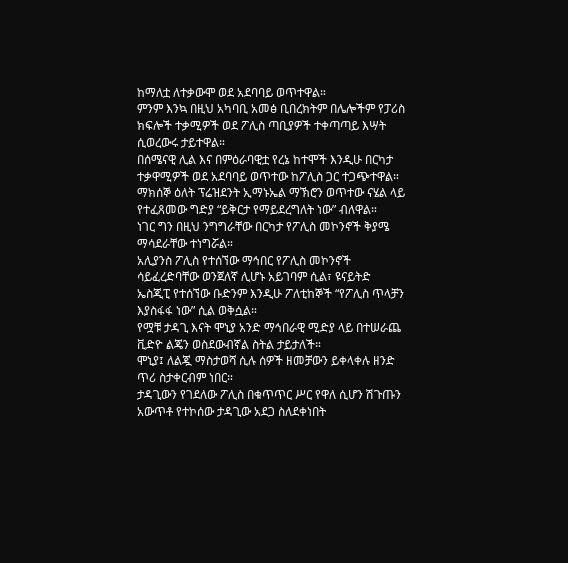ከማለቷ ለተቃውሞ ወደ አደባባይ ወጥተዋል።
ምንም እንኳ በዚህ አካባቢ አመፅ ቢበረክትም በሌሎችም የፓሪስ ክፍሎች ተቃሚዎች ወደ ፖሊስ ጣቢያዎች ተቀጣጣይ እሣት ሲወረውሩ ታይተዋል።
በሰሜናዊ ሊል እና በምዕራባዊቷ የረኔ ከተሞች እንዲሁ በርካታ ተቃዋሚዎች ወደ አደባባይ ወጥተው ከፖሊስ ጋር ተጋጭተዋል።
ማክሰኞ ዕለት ፕሬዝደንት ኢማኑኤል ማኽሮን ወጥተው ናሄል ላይ የተፈጸመው ግድያ “ይቅርታ የማይደረግለት ነው” ብለዋል።
ነገር ግን በዚህ ንግግራቸው በርካታ የፖሊስ መኮንኖች ቅያሜ ማሳደራቸው ተነግሯል።
አሊያንስ ፖሊስ የተሰኘው ማኅበር የፖሊስ መኮንኖች ሳይፈረድባቸው ወንጀለኛ ሊሆኑ አይገባም ሲል፣ ዩናይትድ ኤስጂፒ የተሰኘው ቡድንም እንዲሁ ፖለቲከኞች “የፖሊስ ጥላቻን እያስፋፋ ነው” ሲል ወቅሷል።
የሟቹ ታዳጊ እናት ሞኒያ አንድ ማኅበራዊ ሚድያ ላይ በተሠራጨ ቪድዮ ልጄን ወስደውብኛል ስትል ታይታለች።
ሞኒያ፤ ለልጇ ማስታወሻ ሲሉ ሰዎች ዘመቻውን ይቀላቀሉ ዘንድ ጥሪ ስታቀርብም ነበር።
ታዳጊውን የገደለው ፖሊስ በቁጥጥር ሥር የዋለ ሲሆን ሽጉጡን አውጥቶ የተኮሰው ታዳጊው አደጋ ስለደቀነበት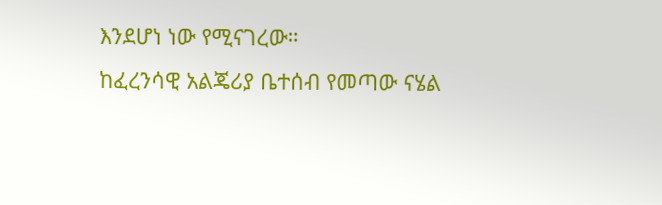እንደሆነ ነው የሚናገረው።
ከፈረንሳዊ አልጄሪያ ቤተሰብ የመጣው ናሄል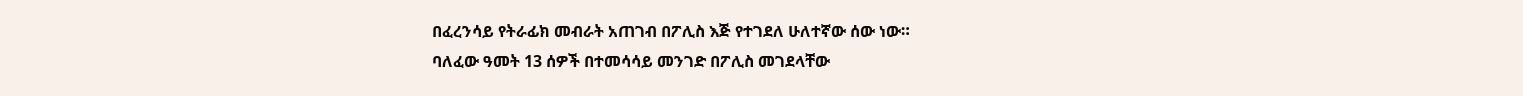በፈረንሳይ የትራፊክ መብራት አጠገብ በፖሊስ እጅ የተገደለ ሁለተኛው ሰው ነው።
ባለፈው ዓመት 13 ሰዎች በተመሳሳይ መንገድ በፖሊስ መገደላቸው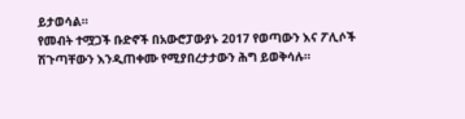ይታወሳል።
የመብት ተሟጋች ቡድኖች በአውሮፓውያኑ 2017 የወጣውን እና ፖሊሶች ሽጉጣቸውን እንዲጠቀሙ የሚያበረታታውን ሕግ ይወቅሳሉ።